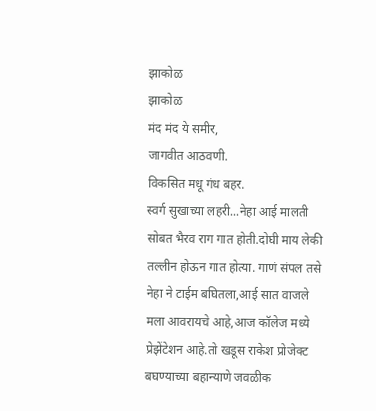झाकोळ
झाकोळ
मंद मंद ये समीर,
जागवीत आठवणी.
विकसित मधू गंध बहर.
स्वर्ग सुखाच्या लहरी...नेहा आई मालती सोबत भैरव राग गात होती.दोघी माय लेकी तल्लीन होऊन गात होत्या. गाणं संपल तसे नेहा ने टाईम बघितला,आई सात वाजले मला आवरायचे आहे,आज कॉलेज मध्ये प्रेझेंटेशन आहे.तो खडूस राकेश प्रोजेक्ट बघण्याच्या बहान्याणे जवळीक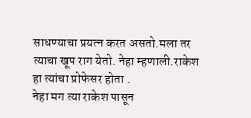साधण्याचा प्रयत्न करत असतो.मला तर त्याचा खूप राग येतो. नेहा म्हणाली.राकेश हा त्यांचा प्रोफेसर होता .
नेहा मग त्या राकेश पासून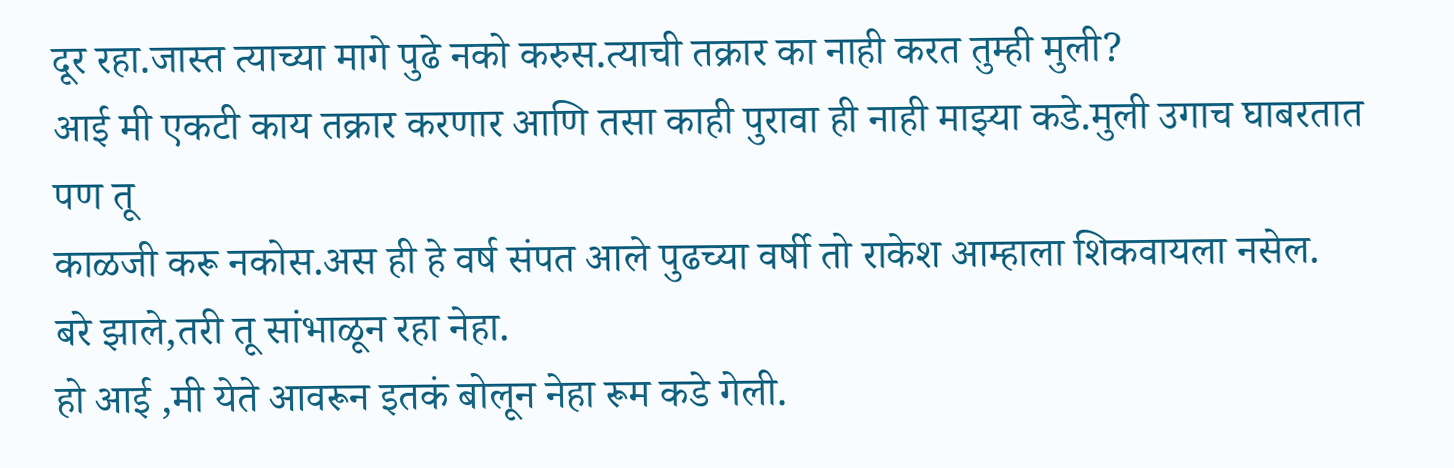दूर रहा.जास्त त्याच्या मागे पुढे नको करुस.त्याची तक्रार का नाही करत तुम्ही मुली?
आई मी एकटी काय तक्रार करणार आणि तसा काही पुरावा ही नाही माझ्या कडे.मुली उगाच घाबरतात पण तू
काळजी करू नकोस.अस ही हे वर्ष संपत आले पुढच्या वर्षी तो राकेश आम्हाला शिकवायला नसेल.
बरे झाले,तरी तू सांभाळून रहा नेहा.
हो आई ,मी येते आवरून इतकं बोलून नेहा रूम कडे गेली.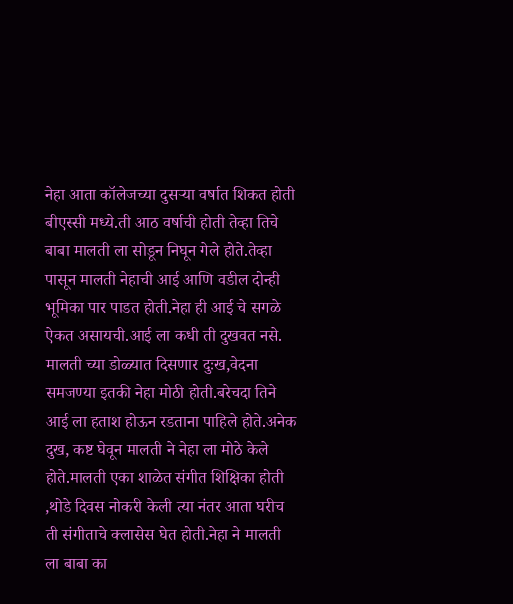नेहा आता कॉलेजच्या दुसऱ्या वर्षात शिकत होती बीएस्सी मध्ये.ती आठ वर्षाची होती तेव्हा तिचे बाबा मालती ला सोडून निघून गेले होते.तेव्हा पासून मालती नेहाची आई आणि वडील दोन्ही भूमिका पार पाडत होती.नेहा ही आई चे सगळे ऐकत असायची.आई ला कधी ती दुखवत नसे. मालती च्या डोळ्यात दिसणार दुःख,वेदना समजण्या इतकी नेहा मोठी होती.बरेचदा तिने आई ला हताश होऊन रडताना पाहिले होते.अनेक दुख, कष्ट घेवून मालती ने नेहा ला मोठे केले होते.मालती एका शाळेत संगीत शिक्षिका होती ,थोडे दिवस नोकरी केली त्या नंतर आता घरीच ती संगीताचे क्लासेस घेत होती.नेहा ने मालती ला बाबा का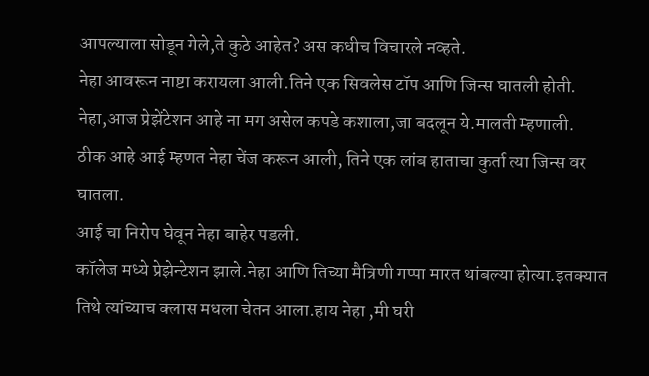आपल्याला सोडून गेले,ते कुठे आहेत? अस कधीच विचारले नव्हते.
नेहा आवरून नाष्टा करायला आली.तिने एक सिवलेस टॉप आणि जिन्स घातली होती.
नेहा,आज प्रेझेंटेशन आहे ना मग असेल कपडे कशाला,जा बदलून ये.मालती म्हणाली.
ठीक आहे आई म्हणत नेहा चेंज करून आली, तिने एक लांब हाताचा कुर्ता त्या जिन्स वर घातला.
आई चा निरोप घेवून नेहा बाहेर पडली.
कॉलेज मध्ये प्रेझेन्टेशन झाले.नेहा आणि तिच्या मैत्रिणी गप्पा मारत थांबल्या होत्या.इतक्यात तिथे त्यांच्याच क्लास मधला चेतन आला.हाय नेहा ,मी घरी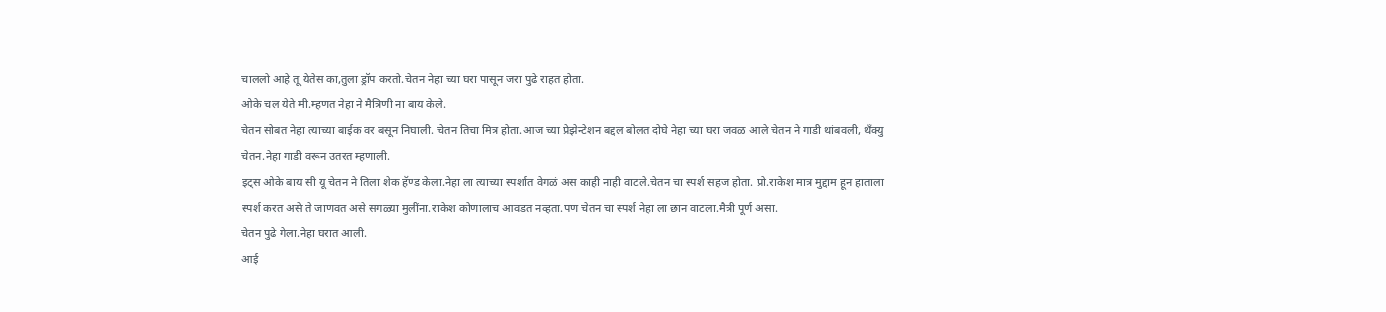चाललो आहे तू येतेस का,तुला ड्रॉप करतो.चेतन नेहा च्या घरा पासून जरा पुढे राहत होता.
ओके चल येते मी.म्हणत नेहा ने मैत्रिणी ना बाय केले.
चेतन सोबत नेहा त्याच्या बाईक वर बसून निघाली. चेतन तिचा मित्र होता.आज च्या प्रेझेन्टेशन बद्दल बोलत दोघे नेहा च्या घरा जवळ आले चेतन ने गाडी थांबवली, थँक्यु चेतन.नेहा गाडी वरून उतरत म्हणाली.
इट्स ओके बाय सी यू चेतन ने तिला शेक हॅण्ड केला.नेहा ला त्याच्या स्पर्शात वेगळं अस काही नाही वाटले.चेतन चा स्पर्श सहज होता. प्रो.राकेश मात्र मुद्दाम हून हाताला स्पर्श करत असे ते जाणवत असे सगळ्या मुलींना.राकेश कोणालाच आवडत नव्हता.पण चेतन चा स्पर्श नेहा ला छान वाटला.मैत्री पूर्ण असा.
चेतन पुढे गेला.नेहा घरात आली.
आई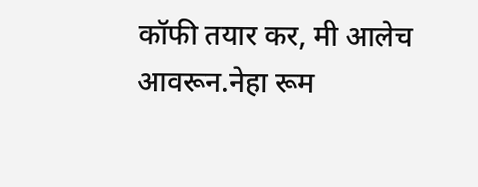कॉफी तयार कर, मी आलेच आवरून.नेहा रूम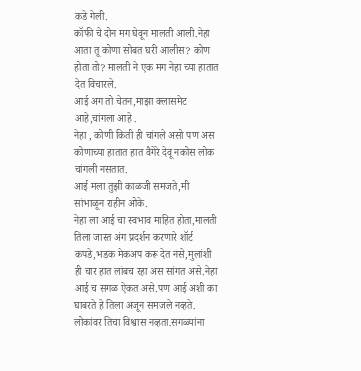कडे गेली.
कॉफी चे दोन मग घेवून मालती आली.नेहा आता तू कोणा सोबत घरी आलीस? कोण होता तो? मालती ने एक मग नेहा च्या हातात देत विचारले.
आई अग तो चेतन,माझा क्लासमेट आहे,चांगला आहे .
नेहा , कोणी किती ही चांगले असो पण अस कोणाच्या हातात हात वैगेरे देवू नकोस लोक चांगली नसतात.
आई मला तुझी काळजी समजते,मी सांभाळून राहीन ओके.
नेहा ला आई चा स्वभाव माहित होता,मालती तिला जास्त अंग प्रदर्शन करणारे शॉर्ट कपडे,भडक मेकअप करू देत नसे,मुलांशी ही चार हात लांबच रहा अस सांगत असे.नेहा आई च सगळ ऐकत असे.पण आई अशी का घाबरते हे तिला अजून समजले नव्हते. लोकांवर तिचा विश्वास नव्हता.सगळ्यांना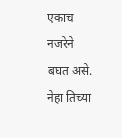एकाच नजरेने बघत असे.
नेहा तिच्या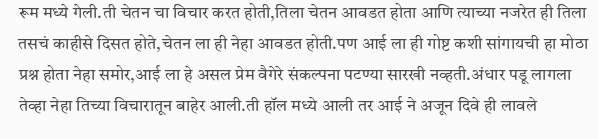रूम मध्ये गेली.ती चेतन चा विचार करत होती,तिला चेतन आवडत होता आणि त्याच्या नजरेत ही तिला तसचं काहीसे दिसत होते,चेतन ला ही नेहा आवडत होती.पण आई ला ही गोष्ट कशी सांगायची हा मोठा प्रश्न होता नेहा समोर,आई ला हे असल प्रेम वैगेरे संकल्पना पटण्या सारखी नव्हती.अंधार पडू लागला तेव्हा नेहा तिच्या विचारातून बाहेर आली.ती हॉल मध्ये आली तर आई ने अजून दिवे ही लावले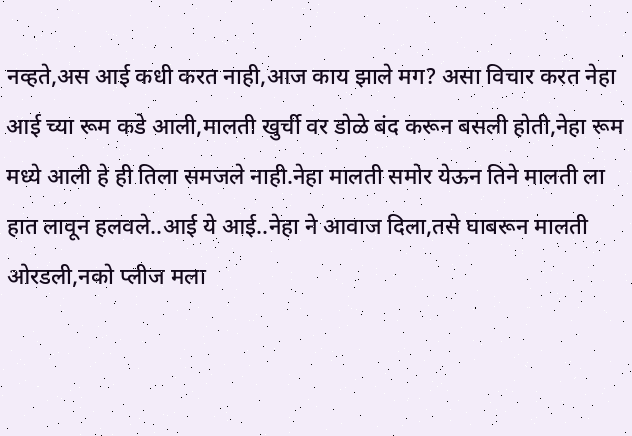नव्हते,अस आई कधी करत नाही,आज काय झाले मग? असा विचार करत नेहा आई च्या रूम कडे आली,मालती खुर्ची वर डोळे बंद करून बसली होती,नेहा रूम मध्ये आली हे ही तिला समजले नाही.नेहा मालती समोर येऊन तिने मालती ला हात लावून हलवले..आई ये आई..नेहा ने आवाज दिला,तसे घाबरून मालती ओरडली,नको प्लीज मला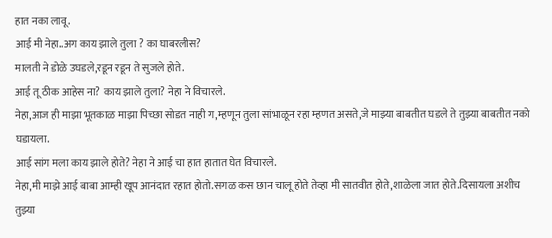हात नका लावू.
आई मी नेहा..अग काय झाले तुला ? का घाबरलीस?
मालती ने डोळे उघडले,रडून रडून ते सुजले होते.
आई तू ठीक आहेस ना? काय झाले तुला? नेहा ने विचारले.
नेहा,आज ही माझा भूतकाळ माझा पिच्छा सोडत नाही ग,म्हणून तुला सांभाळून रहा म्हणत असते,जे माझ्या बाबतीत घडले ते तुझ्या बाबतीत नको घडायला.
आई सांग मला काय झाले होते? नेहा ने आई चा हात हातात घेत विचारले.
नेहा,मी माझे आई बाबा आम्ही खूप आनंदात रहात होतो.सगळ कस छान चालू होते तेव्हा मी सातवीत होते,शाळेला जात होते.दिसायला अशीच तुझ्या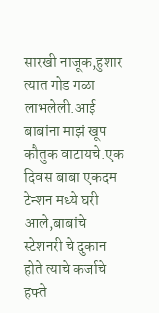सारखी नाजूक,हुशार त्यात गोड गळा लाभलेली.आई बाबांना माझं खूप कौतुक वाटायचे.एक दिवस बाबा एकदम टेन्शन मध्ये घरी आले,बाबांचे स्टेशनरी चे दुकान होते त्याचे कर्जाचे हफ्ते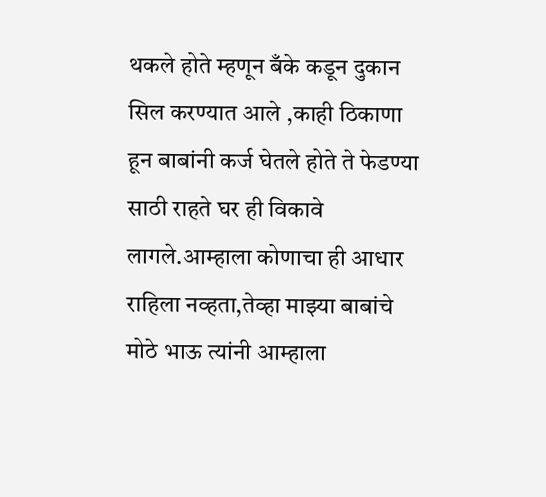थकले होते म्हणून बँके कडून दुकान सिल करण्यात आले ,काही ठिकाणा हून बाबांनी कर्ज घेतले होते ते फेडण्या साठी राहते घर ही विकावे लागले.आम्हाला कोणाचा ही आधार राहिला नव्हता,तेव्हा माझ्या बाबांचे मोठे भाऊ त्यांनी आम्हाला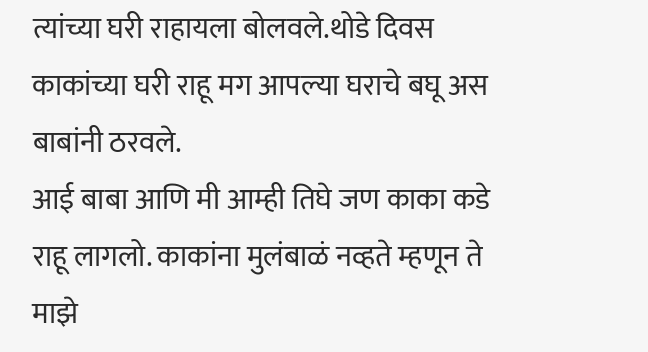त्यांच्या घरी राहायला बोलवले.थोडे दिवस काकांच्या घरी राहू मग आपल्या घराचे बघू अस बाबांनी ठरवले.
आई बाबा आणि मी आम्ही तिघे जण काका कडे राहू लागलो. काकांना मुलंबाळं नव्हते म्हणून ते माझे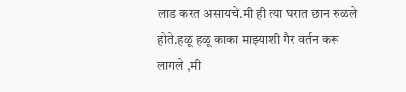लाड करत असायचे.मी ही त्या घरात छान रुळले होते.हळू हळू काका माझ्याशी गैर वर्तन करू लागले ,मी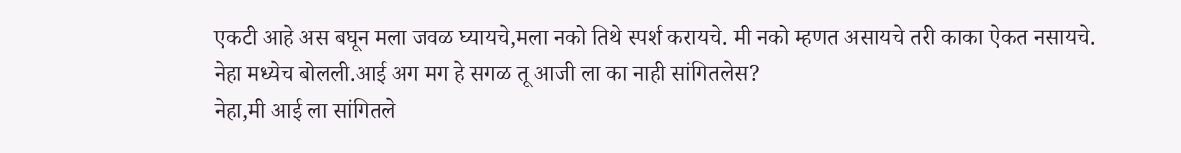एकटी आहे अस बघून मला जवळ घ्यायचे,मला नको तिथे स्पर्श करायचे. मी नको म्हणत असायचे तरी काका ऐकत नसायचे.
नेहा मध्येच बोलली.आई अग मग हे सगळ तू आजी ला का नाही सांगितलेस?
नेहा,मी आई ला सांगितले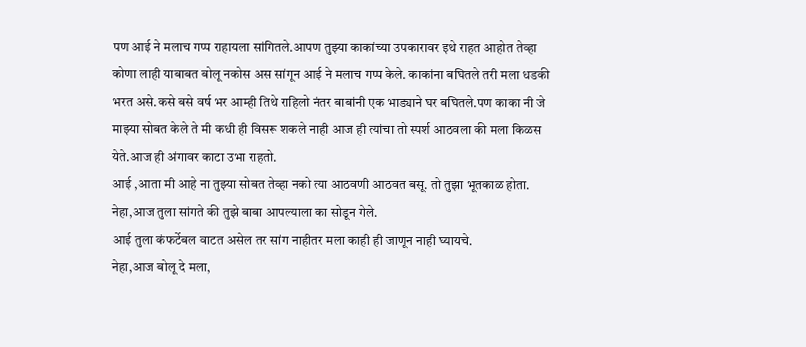पण आई ने मलाच गप्प राहायला सांगितले.आपण तुझ्या काकांच्या उपकारावर इथे राहत आहोत तेव्हा कोणा लाही याबाबत बोलू नकोस अस सांगून आई ने मलाच गप्प केले. काकांना बघितले तरी मला धडकी भरत असे.कसे बसे वर्ष भर आम्ही तिथे राहिलो नंतर बाबांनी एक भाड्याने घर बघितले.पण काका नी जे माझ्या सोबत केले ते मी कधी ही विसरू शकले नाही आज ही त्यांचा तो स्पर्श आठवला की मला किळस येते.आज ही अंगावर काटा उभा राहतो.
आई ,आता मी आहे ना तुझ्या सोबत तेव्हा नको त्या आठवणी आठवत बसू. तो तुझा भूतकाळ होता.
नेहा,आज तुला सांगते की तुझे बाबा आपल्याला का सोडून गेले.
आई तुला कंफर्टेबल वाटत असेल तर सांग नाहीतर मला काही ही जाणून नाही घ्यायचे.
नेहा,आज बोलू दे मला,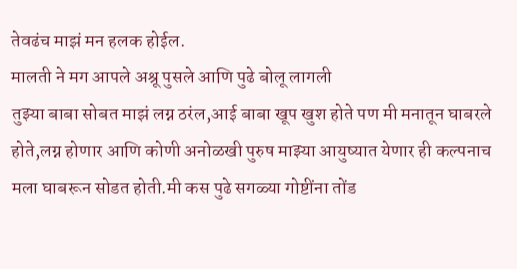तेवढंच माझं मन हलक होईल.
मालती ने मग आपले अश्रू पुसले आणि पुढे बोलू लागली
तुझ्या बाबा सोबत माझं लग्न ठरंल,आई बाबा खूप खुश होते पण मी मनातून घाबरले होते,लग्न होणार आणि कोणी अनोळखी पुरुष माझ्या आयुष्यात येणार ही कल्पनाच मला घाबरून सोडत होती.मी कस पुढे सगळ्या गोष्टींना तोंड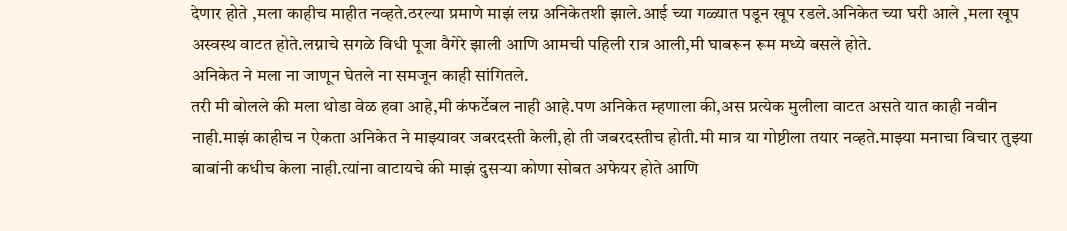देणार होते ,मला काहीच माहीत नव्हते.ठरल्या प्रमाणे माझं लग्न अनिकेतशी झाले.आई च्या गळ्यात पडून खूप रडले.अनिकेत च्या घरी आले ,मला खूप अस्वस्थ वाटत होते.लग्नाचे सगळे विधी पूजा वैगेरे झाली आणि आमची पहिली रात्र आली,मी घाबरून रूम मध्ये बसले होते.
अनिकेत ने मला ना जाणून घेतले ना समजून काही सांगितले.
तरी मी बोलले की मला थोडा वेळ हवा आहे,मी कंफर्टेबल नाही आहे.पण अनिकेत म्हणाला की,अस प्रत्येक मुलीला वाटत असते यात काही नवीन नाही.माझं काहीच न ऐकता अनिकेत ने माझ्यावर जबरदस्ती केली,हो ती जबरदस्तीच होती.मी मात्र या गोष्टीला तयार नव्हते.माझ्या मनाचा विचार तुझ्या बाबांनी कधीच केला नाही.त्यांना वाटायचे की माझं दुसऱ्या कोणा सोबत अफेयर होते आणि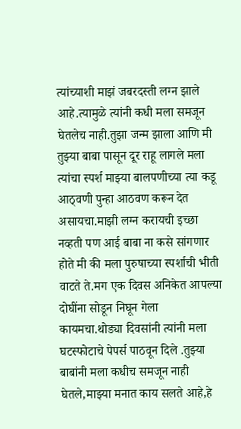त्यांच्याशी माझं जबरदस्ती लग्न झाले आहे.त्यामुळे त्यांनी कधी मला समजून घेतलेच नाही.तुझा जन्म झाला आणि मी तुझ्या बाबा पासून दूर राहू लागले मला त्यांचा स्पर्श माझ्या बालपणीच्या त्या कडू आठ्वणी पुन्हा आठवण करून देत असायचा.माझी लग्न करायची इच्छा नव्हती पण आई बाबा ना कसे सांगणार होते मी की मला पुरुषाच्या स्पर्शाची भीती वाटते ते.मग एक दिवस अनिकेत आपल्या दोघींना सोडून निघून गेला कायमचा.थोड्या दिवसांनी त्यांनी मला घटस्फोटाचे पेपर्स पाठवून दिले .तुझ्या बाबांनी मला कधीच समजून नाही घेतले,माझ्या मनात काय सलते आहे,हे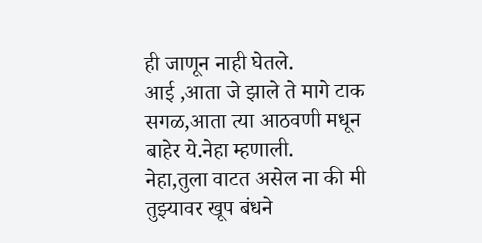ही जाणून नाही घेतले.
आई ,आता जे झाले ते मागे टाक सगळ,आता त्या आठवणी मधून बाहेर ये.नेहा म्हणाली.
नेहा,तुला वाटत असेल ना की मी तुझ्यावर खूप बंधने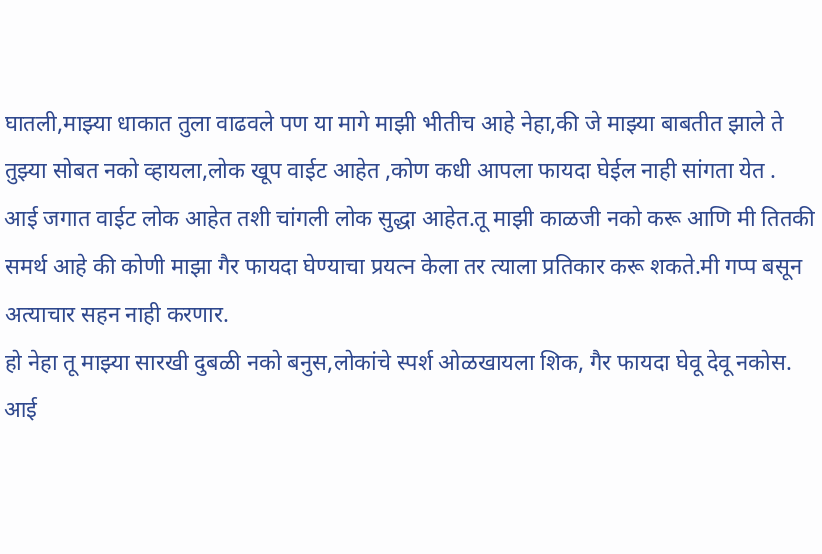घातली,माझ्या धाकात तुला वाढवले पण या मागे माझी भीतीच आहे नेहा,की जे माझ्या बाबतीत झाले ते तुझ्या सोबत नको व्हायला,लोक खूप वाईट आहेत ,कोण कधी आपला फायदा घेईल नाही सांगता येत .
आई जगात वाईट लोक आहेत तशी चांगली लोक सुद्धा आहेत.तू माझी काळजी नको करू आणि मी तितकी समर्थ आहे की कोणी माझा गैर फायदा घेण्याचा प्रयत्न केला तर त्याला प्रतिकार करू शकते.मी गप्प बसून अत्याचार सहन नाही करणार.
हो नेहा तू माझ्या सारखी दुबळी नको बनुस,लोकांचे स्पर्श ओळखायला शिक, गैर फायदा घेवू देवू नकोस.
आई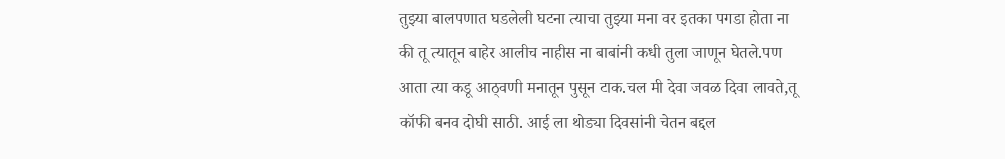तुझ्या बालपणात घडलेली घटना त्याचा तुझ्या मना वर इतका पगडा होता ना की तू त्यातून बाहेर आलीच नाहीस ना बाबांनी कधी तुला जाणून घेतले.पण आता त्या कडू आठ्वणी मनातून पुसून टाक.चल मी देवा जवळ दिवा लावते,तू कॉफी बनव दोघी साठी. आई ला थोड्या दिवसांनी चेतन बद्दल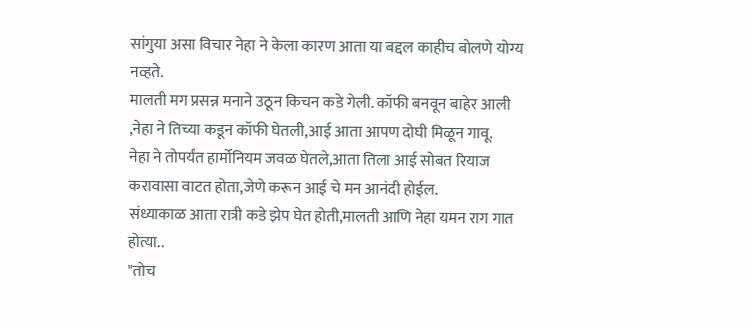सांगुया असा विचार नेहा ने केला कारण आता या बद्दल काहीच बोलणे योग्य नव्हते.
मालती मग प्रसन्न मनाने उठून किचन कडे गेली. कॉफी बनवून बाहेर आली ,नेहा ने तिच्या कडून कॉफी घेतली,आई आता आपण दोघी मिळून गावू.
नेहा ने तोपर्यंत हार्मोनियम जवळ घेतले,आता तिला आई सोबत रियाज करावासा वाटत होता,जेणे करून आई चे मन आनंदी होईल.
संध्याकाळ आता रात्री कडे झेप घेत होती,मालती आणि नेहा यमन राग गात होत्या..
"तोच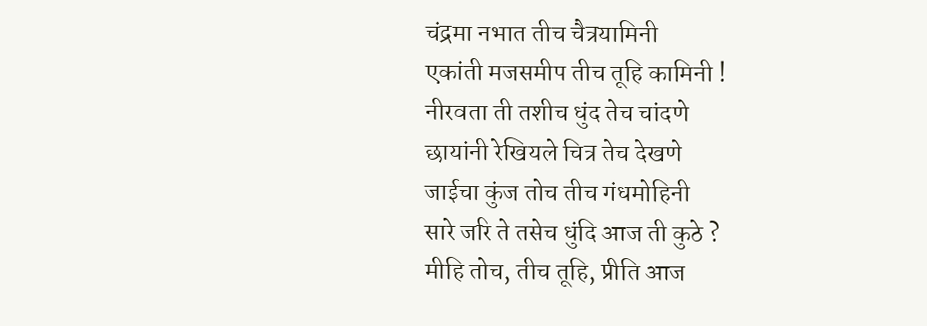चंद्रमा नभात तीच चैत्रयामिनी
एकांती मजसमीप तीच तूहि कामिनी !
नीरवता ती तशीच धुंद तेच चांदणे
छायांनी रेखियले चित्र तेच देखणे
जाईचा कुंज तोच तीच गंधमोहिनी
सारे जरि ते तसेच धुंदि आज ती कुठे ?
मीहि तोच, तीच तूहि, प्रीति आज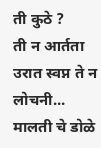ती कुठे ?
ती न आर्तता उरात स्वप्न ते न लोचनी...
मालती चे डोळे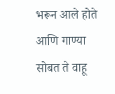भरून आले होते आणि गाण्या सोबत ते वाहू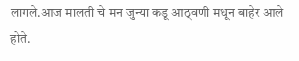लागले.आज मालती चे मन जुन्या कडू आठ्वणी मधून बाहेर आले होते.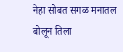नेहा सोबत सगळ मनातल
बोलून तिला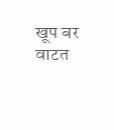खूप बर वाटत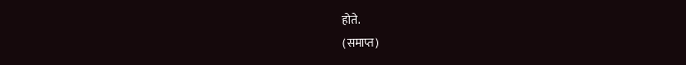होते.
(समाप्त)